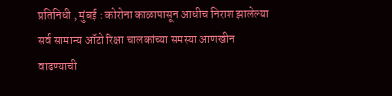प्रतिनिधी , मुंबई : कोरोना काळापासून आधीच निराश झालेल्या सर्व सामान्य ऑटो रिक्षा चालकांच्या समस्या आणखीन वाढण्याची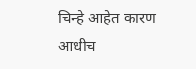चिन्हे आहेत कारण आधीच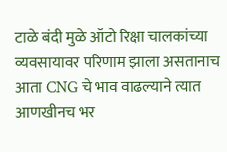टाळे बंदी मुळे ऑटो रिक्षा चालकांच्या व्यवसायावर परिणाम झाला असतानाच आता CNG चे भाव वाढल्याने त्यात आणखीनच भर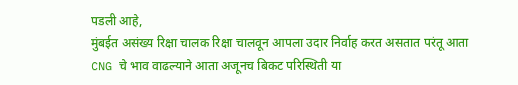पडली आहे,
मुंबईत असंख्य रिक्षा चालक रिक्षा चालवून आपला उदार निर्वाह करत असतात परंतू आता CNG चे भाव वाढल्याने आता अजूनच बिकट परिस्थिती या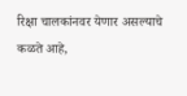रिक्षा चालकांनवर येणार असल्याचे कळते आहे,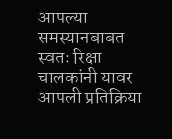आपल्या समस्यानबाबत स्वतः रिक्षा चालकांनी यावर आपली प्रतिक्रिया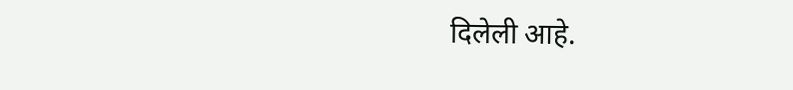दिलेली आहे.